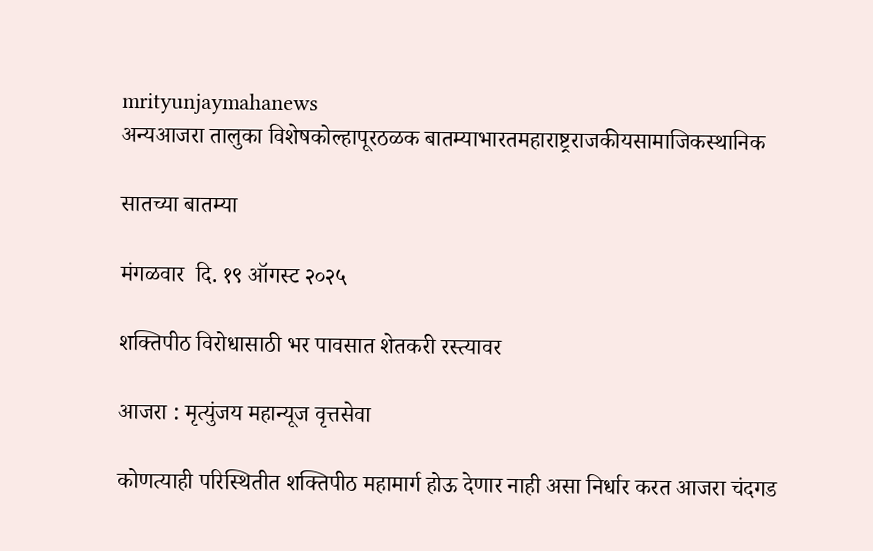mrityunjaymahanews
अन्यआजरा तालुका विशेषकोल्हापूरठळक बातम्याभारतमहाराष्ट्रराजकीयसामाजिकस्थानिक

सातच्या बातम्या

मंगळवार  दि. १९ ऑगस्ट २०२५

शक्तिपीठ विरोधासाठी भर पावसात शेतकरी रस्त्यावर

आजरा : मृत्युंजय महान्यूज वृत्तसेवा

कोणत्याही परिस्थितीत शक्तिपीठ महामार्ग होऊ देणार नाही असा निर्धार करत आजरा चंदगड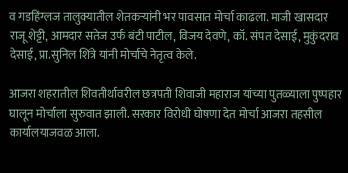व गडहिंग्लज तालुक्यातील शेतकऱ्यांनी भर पावसात मोर्चा काढला. माजी खासदार राजू शेट्टी, आमदार सतेज उर्फ बंटी पाटील, विजय देवणे, कॉ. संपत देसाई, मुकुंदराव देसाई, प्रा.सुनिल शिंत्रे यांनी मोर्चाचे नेतृत्व केले.

आजरा शहरातील शिवतीर्थावरील छत्रपती शिवाजी महाराज यांच्या पुतळ्याला पुष्पहार घालून मोर्चाला सुरुवात झाली. सरकार विरोधी घोषणा देत मोर्चा आजरा तहसील कार्यालयाजवळ आला.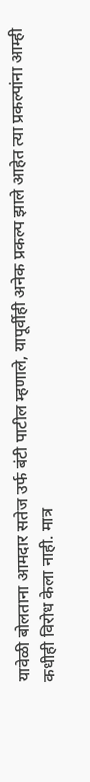यावेळी बोलताना आमदार सतेज उर्फ बंटी पाटील म्हणाले, यापूर्वीही अनेक प्रकल्प झाले आहेत त्या प्रकल्पांना आम्ही कधीही विरोध केला नाही. मात्र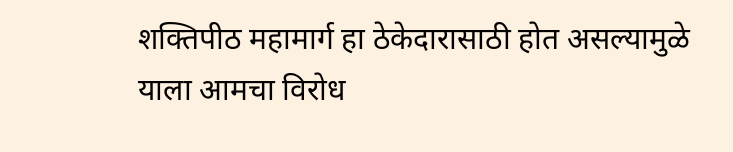शक्तिपीठ महामार्ग हा ठेकेदारासाठी होत असल्यामुळे याला आमचा विरोध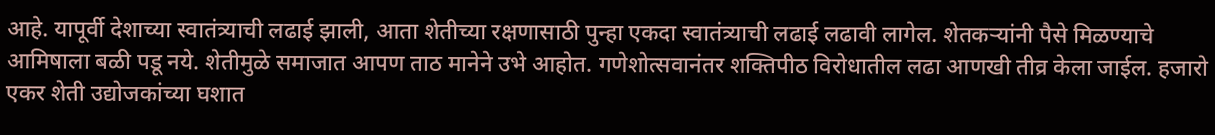आहे. यापूर्वी देशाच्या स्वातंत्र्याची लढाई झाली, आता शेतीच्या रक्षणासाठी पुन्हा एकदा स्वातंत्र्याची लढाई लढावी लागेल. शेतकऱ्यांनी पैसे मिळण्याचे आमिषाला बळी पडू नये. शेतीमुळे समाजात आपण ताठ मानेने उभे आहोत. गणेशोत्सवानंतर शक्तिपीठ विरोधातील लढा आणखी तीव्र केला जाईल. हजारो एकर शेती उद्योजकांच्या घशात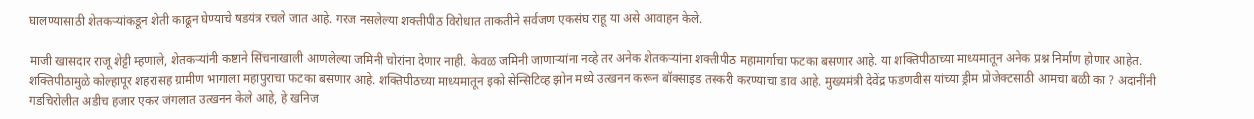घालण्यासाठी शेतकऱ्यांकडून शेती काढून घेण्याचे षडयंत्र रचले जात आहे. गरज नसलेल्या शक्तीपीठ विरोधात ताकतीने सर्वजण एकसंघ राहू या असे आवाहन केले.

माजी खासदार राजू शेट्टी म्हणाले, शेतकऱ्यांनी कष्टाने सिंचनाखाली आणलेल्या जमिनी चोरांना देणार नाही. केवळ जमिनी जाणाऱ्यांना नव्हे तर अनेक शेतकऱ्यांना शक्तीपीठ महामार्गाचा फटका बसणार आहे. या शक्तिपीठाच्या माध्यमातून अनेक प्रश्न निर्माण होणार आहेत. शक्तिपीठामुळे कोल्हापूर शहरासह ग्रामीण भागाला महापुराचा फटका बसणार आहे. शक्तिपीठच्या माध्यमातून इको सेन्सिटिव्ह झोन मध्ये उत्खनन करून बॉक्साइड तस्करी करण्याचा डाव आहे. मुख्यमंत्री देवेंद्र फडणवीस यांच्या ड्रीम प्रोजेक्टसाठी आमचा बळी का ? अदानींनी गडचिरोलीत अडीच हजार एकर जंगलात उत्खनन केले आहे, हे खनिज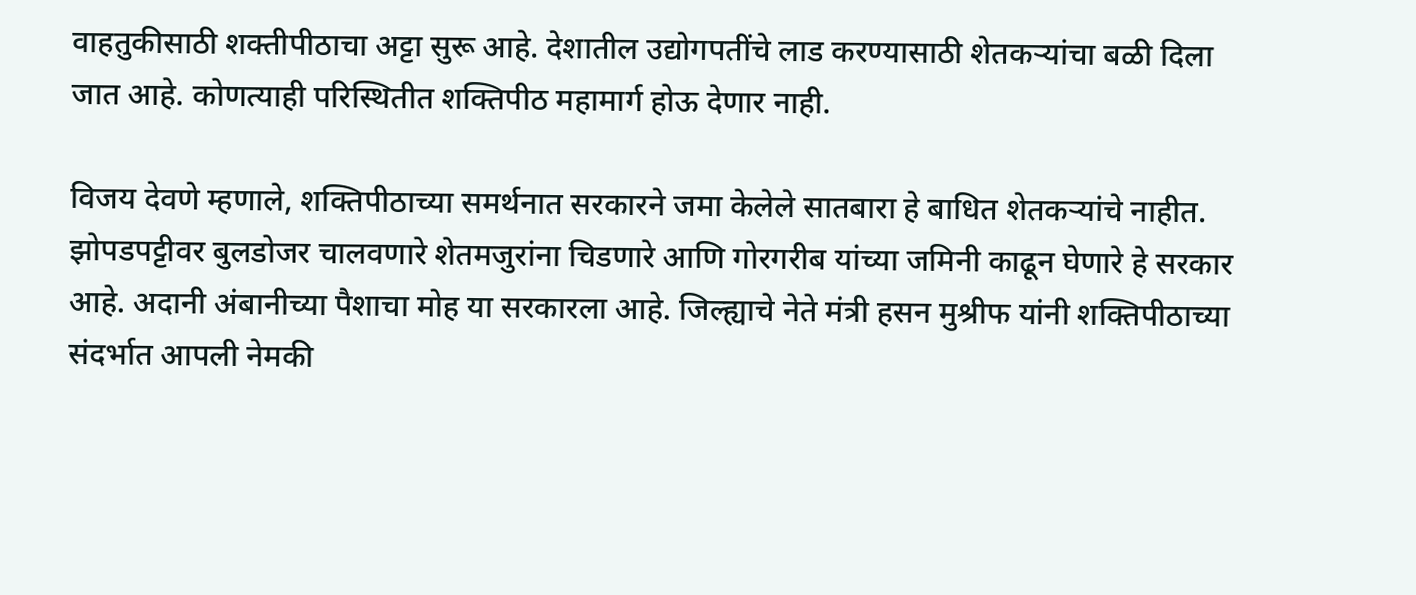वाहतुकीसाठी शक्तीपीठाचा अट्टा सुरू आहे. देशातील उद्योगपतींचे लाड करण्यासाठी शेतकऱ्यांचा बळी दिला जात आहे. कोणत्याही परिस्थितीत शक्तिपीठ महामार्ग होऊ देणार नाही.

विजय देवणे म्हणाले, शक्तिपीठाच्या समर्थनात सरकारने जमा केलेले सातबारा हे बाधित शेतकऱ्यांचे नाहीत. झोपडपट्टीवर बुलडोजर चालवणारे शेतमजुरांना चिडणारे आणि गोरगरीब यांच्या जमिनी काढून घेणारे हे सरकार आहे. अदानी अंबानीच्या पैशाचा मोह या सरकारला आहे. जिल्ह्याचे नेते मंत्री हसन मुश्रीफ यांनी शक्तिपीठाच्या संदर्भात आपली नेमकी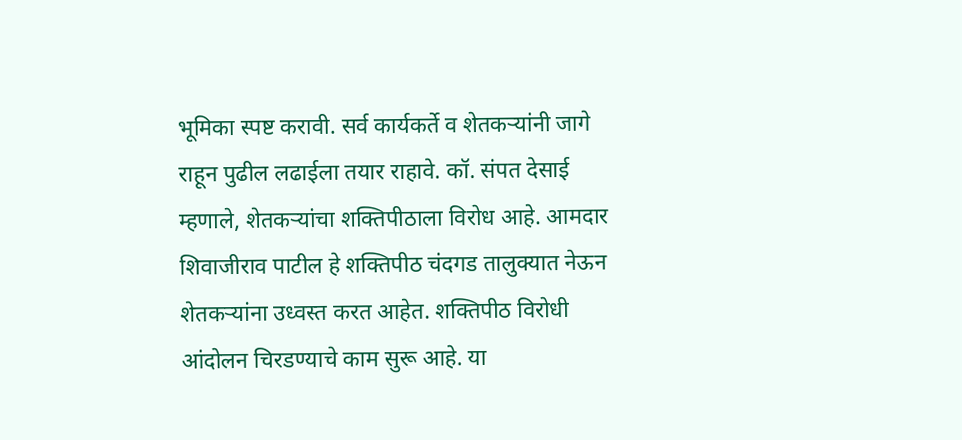भूमिका स्पष्ट करावी. सर्व कार्यकर्ते व शेतकऱ्यांनी जागे राहून पुढील लढाईला तयार राहावे. कॉ. संपत देसाई म्हणाले, शेतकऱ्यांचा शक्तिपीठाला विरोध आहे. आमदार शिवाजीराव पाटील हे शक्तिपीठ चंदगड तालुक्यात नेऊन शेतकऱ्यांना उध्वस्त करत आहेत. शक्तिपीठ विरोधी आंदोलन चिरडण्याचे काम सुरू आहे. या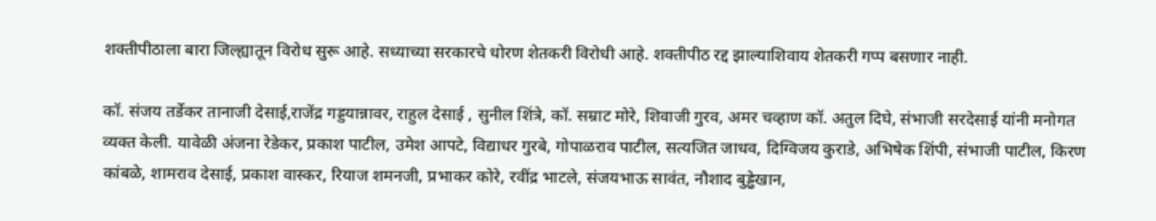शक्तीपीठाला बारा जिल्ह्यातून विरोध सुरू आहे. सध्याच्या सरकारचे धोरण शेतकरी विरोधी आहे. शक्तीपीठ रद्द झाल्याशिवाय शेतकरी गप्प बसणार नाही.

कॉ. संजय तर्डेकर तानाजी देसाई,राजेंद्र गड्डयान्नावर, राहुल देसाई , सुनील शिंत्रे, कॉ. सम्राट मोरे, शिवाजी गुरव, अमर चव्हाण कॉ. अतुल दिघे, संभाजी सरदेसाई यांनी मनोगत व्यक्त केली. यावेळी अंजना रेडेकर, प्रकाश पाटील, उमेश आपटे, विद्याधर गुरबे, गोपाळराव पाटील, सत्यजित जाधव, दिग्विजय कुराडे, अभिषेक शिंपी, संभाजी पाटील, किरण कांबळे, शामराव देसाई, प्रकाश वास्कर, रियाज शमनजी, प्रभाकर कोरे, रवींद्र भाटले, संजयभाऊ सावंत, नौशाद बुड्ढेखान,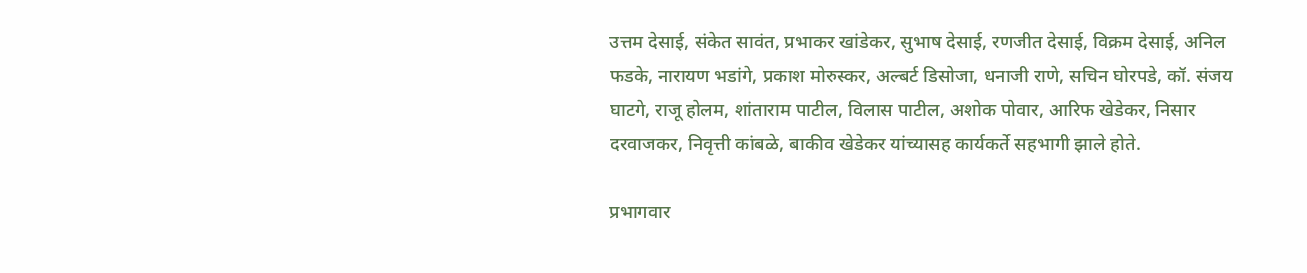उत्तम देसाई, संकेत सावंत, प्रभाकर खांडेकर, सुभाष देसाई, रणजीत देसाई, विक्रम देसाई, अनिल फडके, नारायण भडांगे, प्रकाश मोरुस्कर, अल्बर्ट डिसोजा, धनाजी राणे, सचिन घोरपडे, कॉ. संजय घाटगे, राजू होलम, शांताराम पाटील, विलास पाटील, अशोक पोवार, आरिफ खेडेकर, निसार दरवाजकर, निवृत्ती कांबळे, बाकीव खेडेकर यांच्यासह कार्यकर्ते सहभागी झाले होते.

प्रभागवार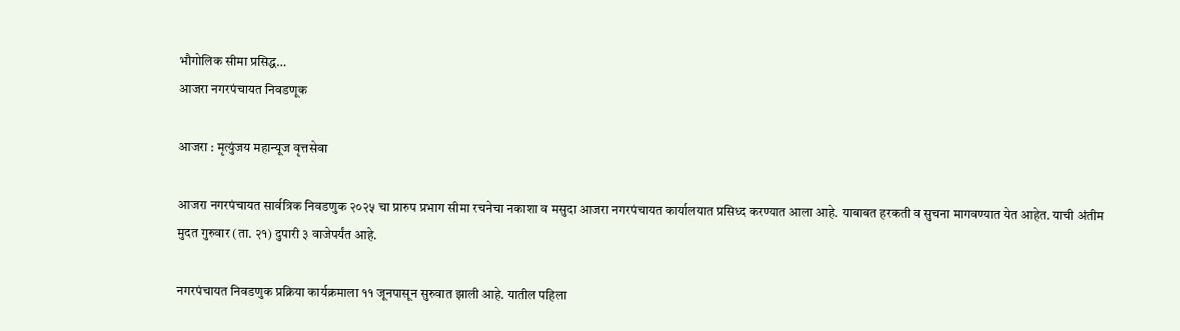भौगोलिक सीमा प्रसिद्ध…
आजरा नगरपंचायत निवडणूक

आजरा : मृत्युंजय महान्यूज वृत्तसेवा

आजरा नगरपंचायत सार्वत्रिक निवडणुक २०२५ चा प्रारुप प्रभाग सीमा रचनेचा नकाशा व मसुदा आजरा नगरपंचायत कार्यालयात प्रसिध्द करण्यात आला आहे. याबाबत हरकती व सुचना मागवण्यात येत आहेत. याची अंतीम मुदत गुरुवार (ता. २१) दुपारी ३ वाजेपर्यंत आहे.

नगरपंचायत निवडणुक प्रक्रिया कार्यक्रमाला ११ जूनपासून सुरुवात झाली आहे. यातील पहिला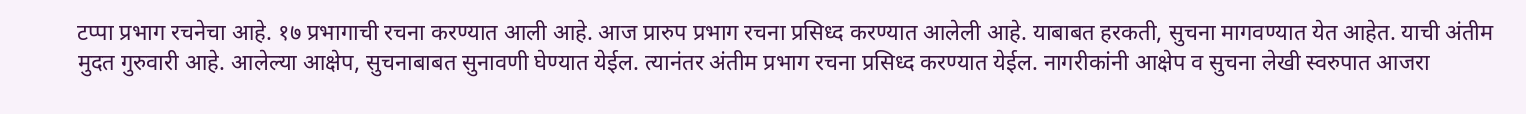टप्पा प्रभाग रचनेचा आहे. १७ प्रभागाची रचना करण्यात आली आहे. आज प्रारुप प्रभाग रचना प्रसिध्द करण्यात आलेली आहे. याबाबत हरकती, सुचना मागवण्यात येत आहेत. याची अंतीम मुदत गुरुवारी आहे. आलेल्या आक्षेप, सुचनाबाबत सुनावणी घेण्यात येईल. त्यानंतर अंतीम प्रभाग रचना प्रसिध्द करण्यात येईल. नागरीकांनी आक्षेप व सुचना लेखी स्वरुपात आजरा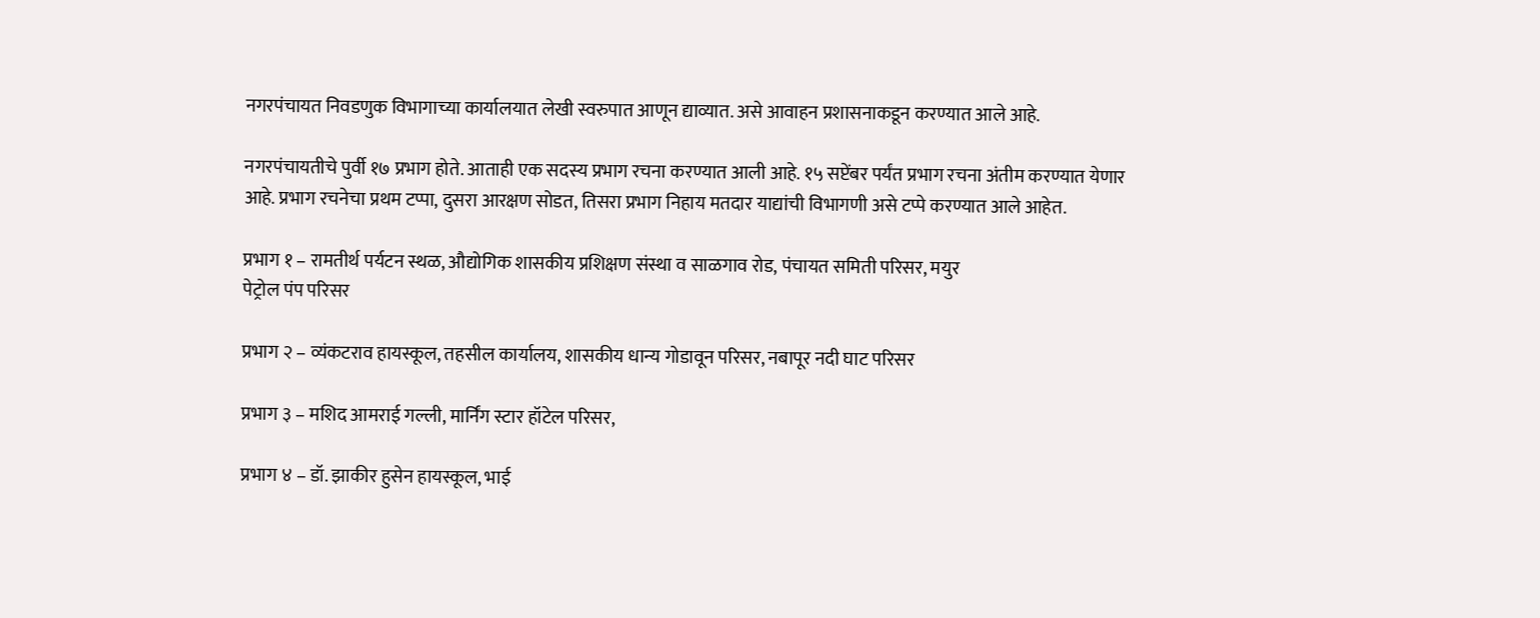नगरपंचायत निवडणुक विभागाच्या कार्यालयात लेखी स्वरुपात आणून द्याव्यात. असे आवाहन प्रशासनाकडून करण्यात आले आहे.

नगरपंचायतीचे पुर्वी १७ प्रभाग होते. आताही एक सदस्य प्रभाग रचना करण्यात आली आहे. १५ सप्टेंबर पर्यंत प्रभाग रचना अंतीम करण्यात येणार आहे. प्रभाग रचनेचा प्रथम टप्पा, दुसरा आरक्षण सोडत, तिसरा प्रभाग निहाय मतदार या‌द्यांची विभागणी असे टप्पे करण्यात आले आहेत.

प्रभाग १ – रामतीर्थ पर्यटन स्थळ, औद्योगिक शासकीय प्रशिक्षण संस्था व साळगाव रोड, पंचायत समिती परिसर, मयुर
पेट्रोल पंप परिसर

प्रभाग २ – व्यंकटराव हायस्कूल, तहसील कार्यालय, शासकीय धान्य गोडावून परिसर, नबापूर नदी घाट परिसर

प्रभाग ३ – मशिद आमराई गल्ली, मार्निंग स्टार हॉटेल परिसर,

प्रभाग ४ – डॉ. झाकीर हुसेन हायस्कूल, भाई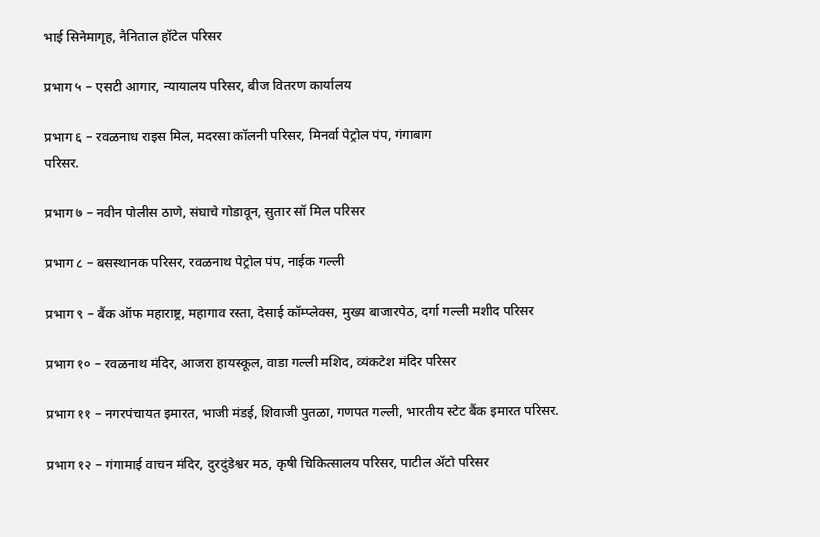भाई सिनेमागृह, नैनिताल हॉटेल परिसर

प्रभाग ५ – एसटी आगार, न्यायालय परिसर, बीज वितरण कार्यालय

प्रभाग ६ – रवळनाध राइस मिल, मदरसा कॉलनी परिसर, मिनर्वा पेट्रोल पंप, गंगाबाग
परिसर.

प्रभाग ७ – नवीन पोलीस ठाणे, संघाचे गोडावून, सुतार सॉ मिल परिसर

प्रभाग ८ – बसस्थानक परिसर, रवळनाथ पेट्रोल पंप, नाईक गल्ली

प्रभाग ९ – बैंक ऑफ महाराष्ट्र, महागाव रस्ता, देसाई कॉम्प्लेक्स, मुख्य बाजारपेठ, दर्गा गल्ली मशीद परिसर

प्रभाग १० – रवळनाथ मंदिर, आजरा हायस्कूल, वाडा गल्ली मशिद, व्यंकटेश मंदिर परिसर

प्रभाग ११ – नगरपंचायत इमारत, भाजी मंडई, शिवाजी पुतळा, गणपत गल्ली, भारतीय स्टेट बैंक इमारत परिसर.

प्रभाग १२ – गंगामाई वाचन मंदिर, दुरदुंडेश्वर मठ, कृषी चिकित्सालय परिसर, पाटील ॲटो परिसर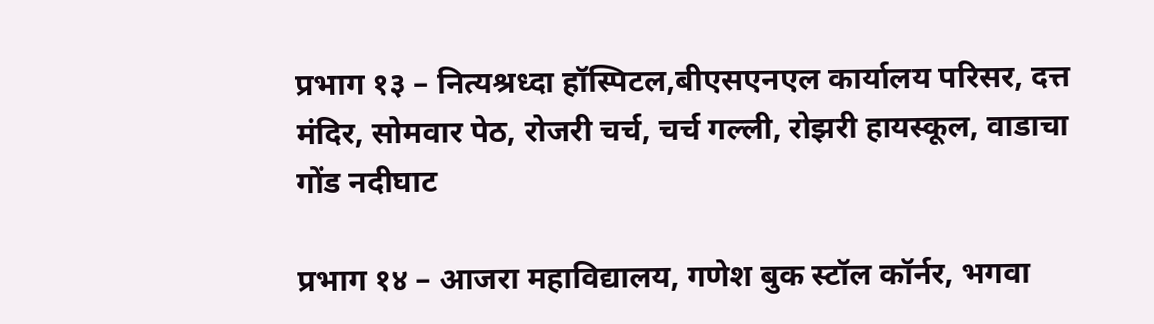प्रभाग १३ – नित्यश्रध्दा हॉस्पिटल,बीएसएनएल कार्यालय परिसर, दत्त मंदिर, सोमवार पेठ, रोजरी चर्च, चर्च गल्ली, रोझरी हायस्कूल, वाडाचा गोंड नदीघाट

प्रभाग १४ – आजरा महाविद्यालय, गणेश बुक स्टॉल कॉर्नर, भगवा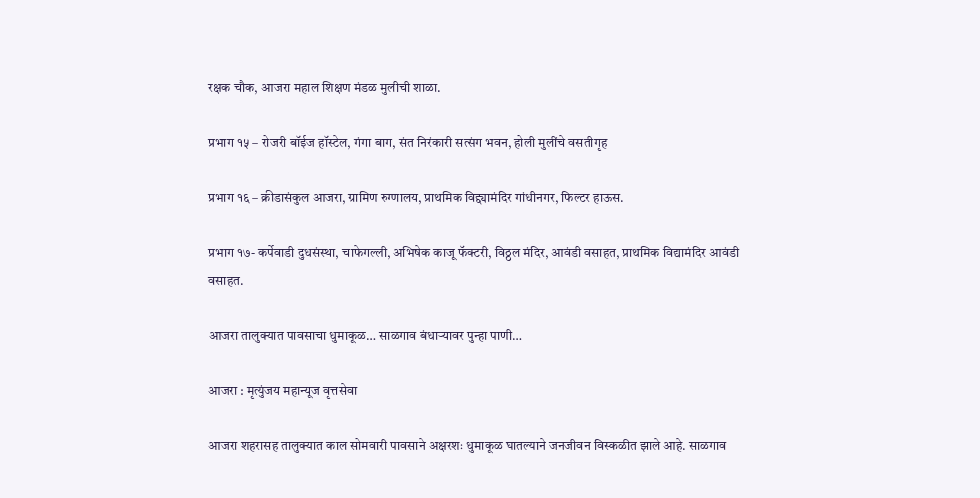रक्षक चौक, आजरा महाल शिक्षण मंडळ मुलीची शाळा.

प्रभाग १५ – रोजरी बॉईज हॉस्टेल, गंगा बाग, संत निरंकारी सत्संग भवन, होली मुलींचे वसतीगृह

प्रभाग १६ – क्रीडासंकुल आजरा, ग्रामिण रुग्णालय, प्राथमिक विद्द्यामंदिर गांधीनगर, फिल्टर हाऊस.

प्रभाग १७- कर्पेवाडी दुधसंस्था, चाफेगल्ली, अभिषेक काजू फॅक्टरी, विठ्ठल मंदिर, आवंडी वसाहत, प्राथमिक वि‌द्यामंदिर आवंडी वसाहत.

आजरा तालुक्यात पावसाचा धुमाकूळ… साळगाव बंधाऱ्यावर पुन्हा पाणी…

आजरा : मृत्युंजय महान्यूज वृत्तसेवा

आजरा शहरासह तालुक्यात काल सोमवारी पावसाने अक्षरशः धुमाकूळ घातल्याने जनजीवन विस्कळीत झाले आहे. साळगाव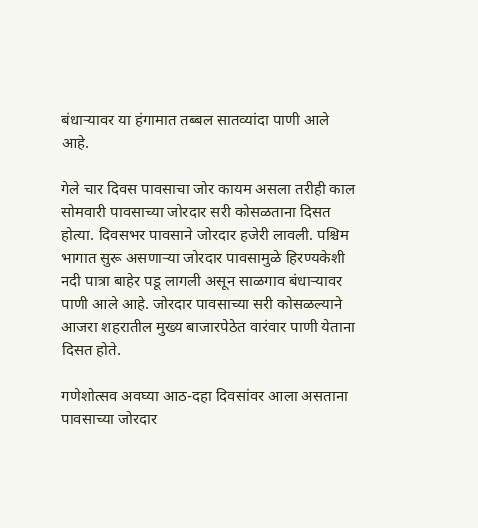बंधाऱ्यावर या हंगामात तब्बल सातव्यांदा पाणी आले आहे.

गेले चार दिवस पावसाचा जोर कायम असला तरीही काल सोमवारी पावसाच्या जोरदार सरी कोसळताना दिसत होत्या. दिवसभर पावसाने जोरदार हजेरी लावली. पश्चिम भागात सुरू असणाऱ्या जोरदार पावसामुळे हिरण्यकेशी नदी पात्रा बाहेर पडू लागली असून साळगाव बंधाऱ्यावर पाणी आले आहे. जोरदार पावसाच्या सरी कोसळल्याने आजरा शहरातील मुख्य बाजारपेठेत वारंवार पाणी येताना दिसत होते.

गणेशोत्सव अवघ्या आठ-दहा दिवसांवर आला असताना पावसाच्या जोरदार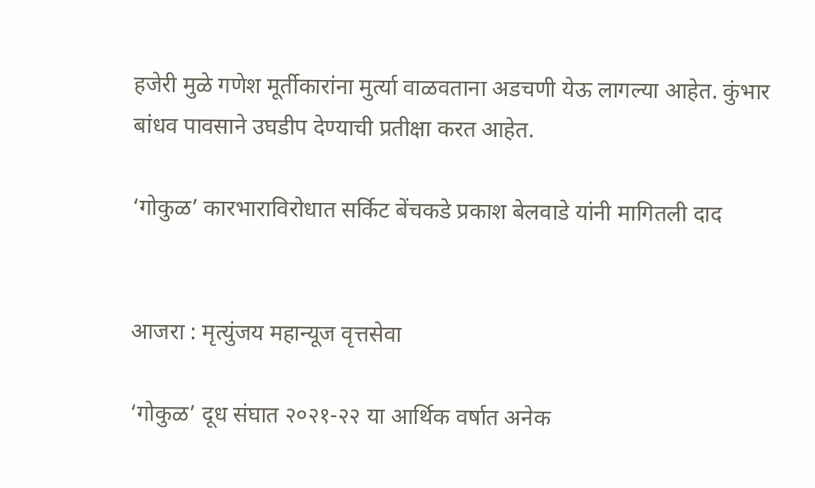हजेरी मुळे गणेश मूर्तीकारांना मुर्त्या वाळवताना अडचणी येऊ लागल्या आहेत. कुंभार बांधव पावसाने उघडीप देण्याची प्रतीक्षा करत आहेत.

‘गोकुळ’ कारभाराविरोधात सर्किट बेंचकडे प्रकाश बेलवाडे यांनी मागितली दाद


आजरा : मृत्युंजय महान्यूज वृत्तसेवा

‘गोकुळ’ दूध संघात २०२१-२२ या आर्थिक वर्षात अनेक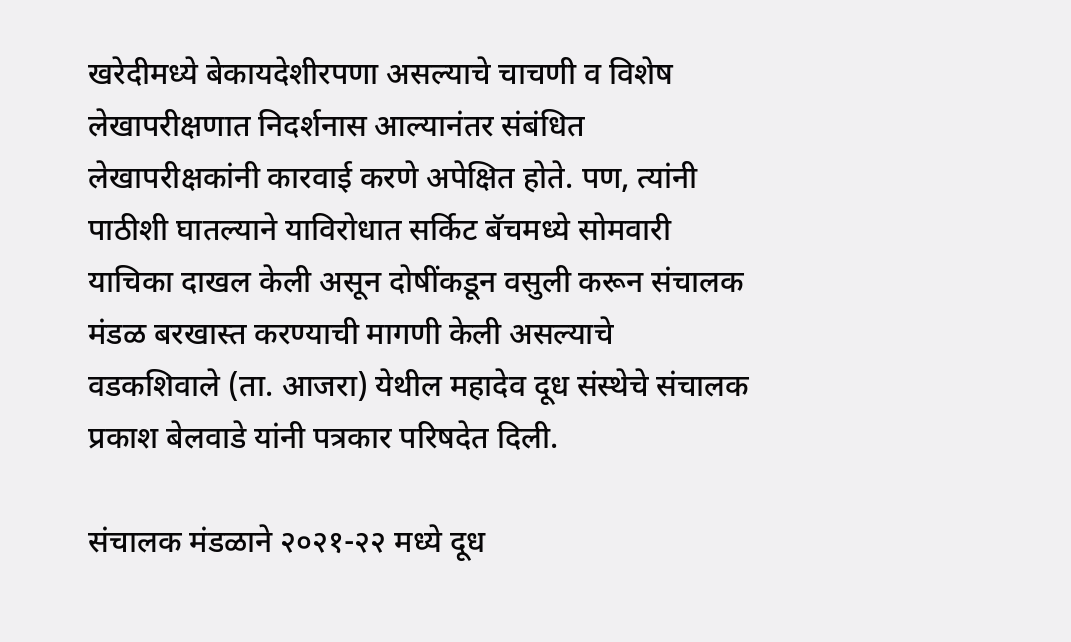खरेदीमध्ये बेकायदेशीरपणा असल्याचे चाचणी व विशेष लेखापरीक्षणात निदर्शनास आल्यानंतर संबंधित लेखापरीक्षकांनी कारवाई करणे अपेक्षित होते. पण, त्यांनी पाठीशी घातल्याने याविरोधात सर्किट बॅचमध्ये सोमवारी याचिका दाखल केली असून दोषींकडून वसुली करून संचालक मंडळ बरखास्त करण्याची मागणी केली असल्याचे वडकशिवाले (ता. आजरा) येथील महादेव दूध संस्थेचे संचालक प्रकाश बेलवाडे यांनी पत्रकार परिषदेत दिली.

संचालक मंडळाने २०२१-२२ मध्ये दूध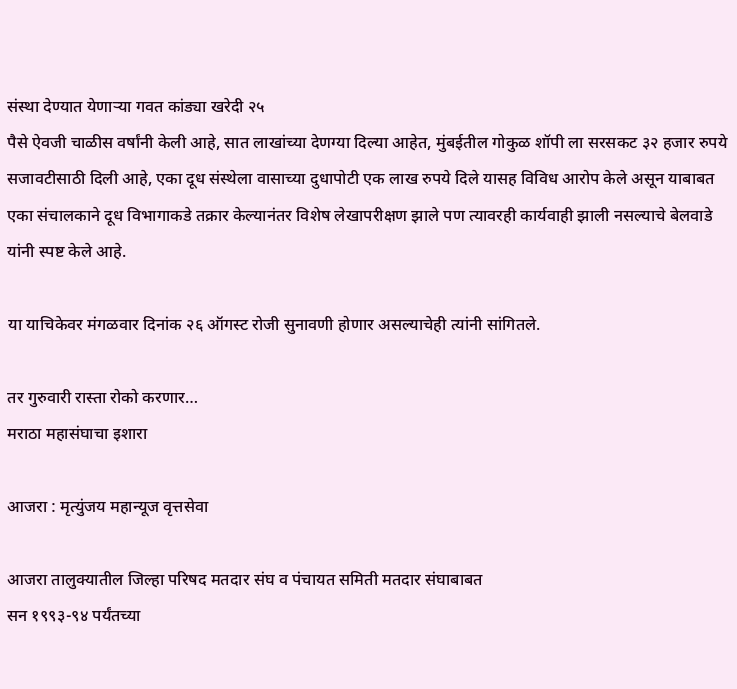संस्था देण्यात येणाऱ्या गवत कांड्या खरेदी २५
पैसे ऐवजी चाळीस वर्षांनी केली आहे, सात लाखांच्या देणग्या दिल्या आहेत, मुंबईतील गोकुळ शॉपी ला सरसकट ३२ हजार रुपये सजावटीसाठी दिली आहे, एका दूध संस्थेला वासाच्या दुधापोटी एक लाख रुपये दिले यासह विविध आरोप केले असून याबाबत एका संचालकाने दूध विभागाकडे तक्रार केल्यानंतर विशेष लेखापरीक्षण झाले पण त्यावरही कार्यवाही झाली नसल्याचे बेलवाडे यांनी स्पष्ट केले आहे.

या याचिकेवर मंगळवार दिनांक २६ ऑगस्ट रोजी सुनावणी होणार असल्याचेही त्यांनी सांगितले.

तर गुरुवारी रास्ता रोको करणार…
मराठा महासंघाचा इशारा

आजरा : मृत्युंजय महान्यूज वृत्तसेवा

आजरा तालुक्यातील जिल्हा परिषद मतदार संघ व पंचायत समिती मतदार संघाबाबत
सन १९९३-९४ पर्यंतच्या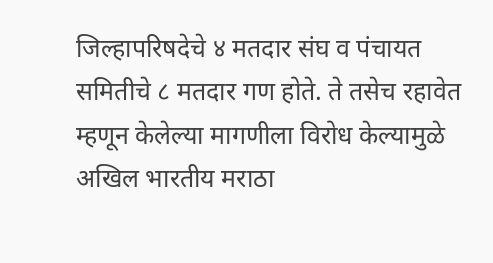जिल्हापरिषदेचे ४ मतदार संघ व पंचायत समितीचे ८ मतदार गण होते. ते तसेच रहावेत म्हणून केलेल्या मागणीला विरोध केल्यामुळे अखिल भारतीय मराठा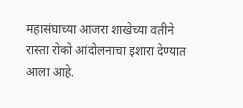महासंघाच्या आजरा शाखेच्या वतीने रास्ता रोको आंदोलनाचा इशारा देण्यात आला आहे.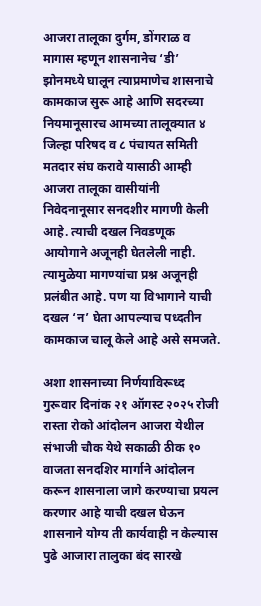आजरा तालूका दुर्गम, डोंगराळ व मागास म्हणून शासनानेच ‘डी’ झोनमध्ये घालून त्याप्रमाणेच शासनाचे कामकाज सुरू आहे आणि सदरच्या नियमानूसारच आमच्या तालूक्यात ४ जिल्हा परिषद व ८ पंचायत समिती मतदार संघ करावे यासाठी आम्ही आजरा तालूका वासीयांनी निवेदनानूसार सनदशीर मागणी केली आहे. त्याची दखल निवडणूक आयोगाने अजूनही घेतलेली नाही. त्यामुळेया मागण्यांचा प्रश्न अजूनही प्रलंबीत आहे. पण या विभागाने याची दखल ‘न’ घेता आपल्याच पध्दतीन कामकाज चालू केले आहे असे समजते.

अशा शासनाच्या निर्णयाविरूध्द गुरूवार दिनांक २१ ऑगस्ट २०२५ रोजी रास्ता रोको आंदोलन आजरा येथील संभाजी चौक येथे सकाळी ठीक १० वाजता सनदशिर मार्गाने आंदोलन करून शासनाला जागे करण्याचा प्रयत्न करणार आहे याची दखल घेऊन शासनाने योग्य ती कार्यवाही न केल्यास पुढे आजारा तालुका बंद सारखे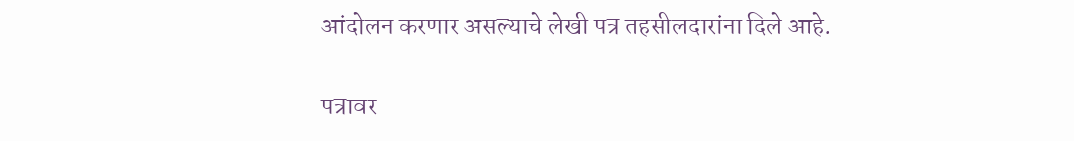आंदोलन करणार असल्याचे लेखी पत्र तहसीलदारांना दिले आहे.

पत्रावर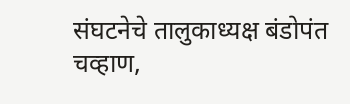संघटनेचे तालुकाध्यक्ष बंडोपंत चव्हाण,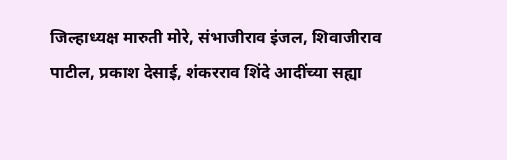जिल्हाध्यक्ष मारुती मोरे, संभाजीराव इंजल, शिवाजीराव पाटील, प्रकाश देसाई, शंकरराव शिंदे आदींच्या सह्या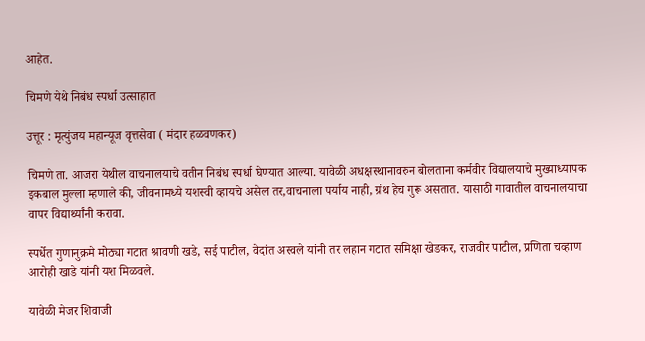आहेत.

चिमणे येथे निबंध स्पर्धा उत्साहात

उत्तूर : मृत्युंजय महान्यूज वृत्तसेवा ( मंदार हळवणकर)

चिमणे ता. आजरा येथील वाचनालयाचे वतीन निबंध स्पर्धा घेण्यात आल्या. यावेळी अधक्षस्थानावरुन बोलताना कर्मवीर विद्यालयाचे मुख्याध्यापक इकबाल मुल्ला म्हणाले की, जीवनामध्ये यशस्वी व्हायचे असेल तर,वाचनाला पर्याय नाही, ग्रंथ हेच गुरू असतात. यासाठी गावातील वाचनालयाचा वापर विद्यार्थ्यांनी करावा.

स्पर्धेत गुणानुक्रमे मोठ्या गटात श्रावणी खडे, सई पाटील, वेदांत अस्वले यांनी तर लहान गटात समिक्षा खेडकर, राजवीर पाटील, प्रणिता चव्हाण आरोही खाडे यांनी यश मिळवले.

यावेळी मेजर शिवाजी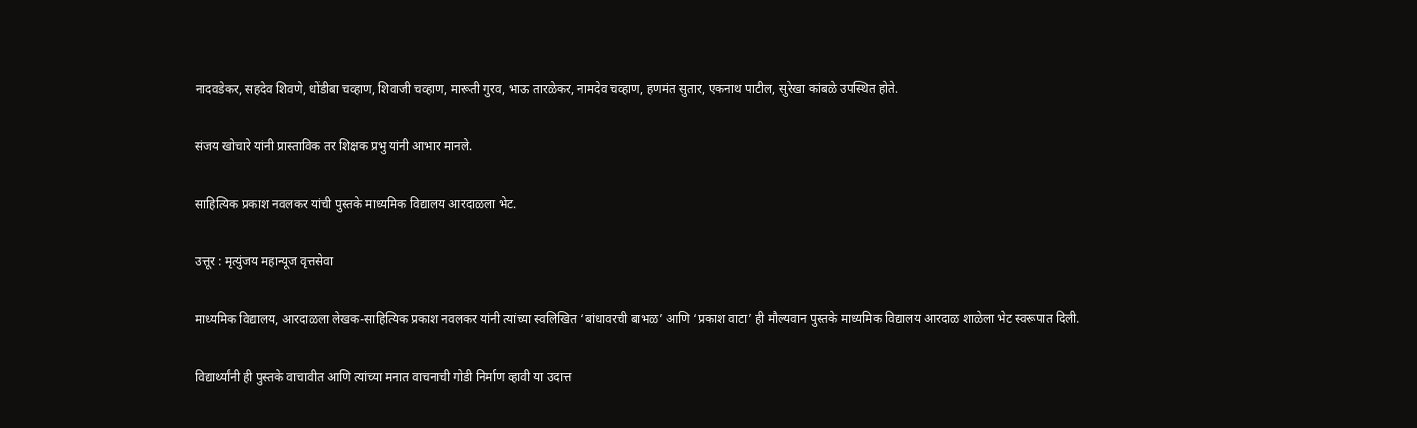नादवडेकर, सहदेव शिवणे, धोंडीबा चव्हाण, शिवाजी चव्हाण, मारूती गुरव, भाऊ तारळेकर, नामदेव चव्हाण, हणमंत सुतार, एकनाथ पाटील, सुरेखा कांबळे उपस्थित होते.

संजय खोचारे यांनी प्रास्ताविक तर शिक्षक प्रभु यांनी आभार मानले.

साहित्यिक प्रकाश नवलकर यांची पुस्तके माध्यमिक विद्यालय आरदाळला भेट.

उत्तूर : मृत्युंजय महान्यूज वृत्तसेवा

माध्यमिक विद्यालय, आरदाळला लेखक-साहित्यिक प्रकाश नवलकर यांनी त्यांच्या स्वलिखित ‘बांधावरची बाभळ’ आणि ‘प्रकाश वाटा’ ही मौल्यवान पुस्तके माध्यमिक विद्यालय आरदाळ शाळेला भेट स्वरूपात दिली.

विद्यार्थ्यांनी ही पुस्तके वाचावीत आणि त्यांच्या मनात वाचनाची गोडी निर्माण व्हावी या उदात्त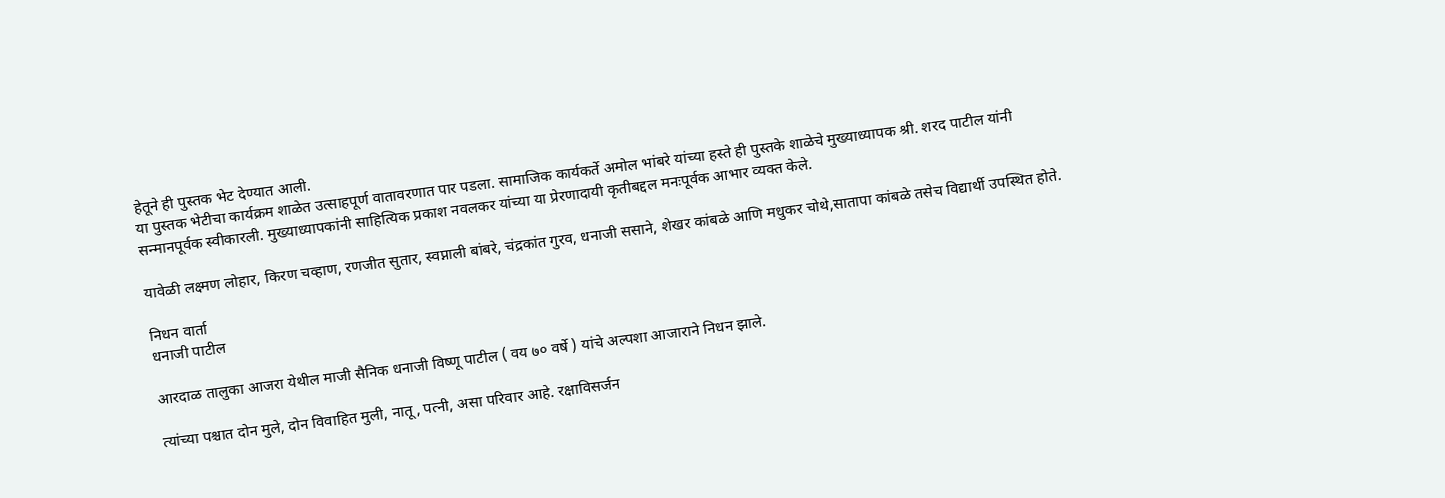हेतूने ही पुस्तक भेट देण्यात आली.
या पुस्तक भेटीचा कार्यक्रम शाळेत उत्साहपूर्ण वातावरणात पार पडला. सामाजिक कार्यकर्ते अमोल भांबरे यांच्या हस्ते ही पुस्तके शाळेचे मुख्याध्यापक श्री. शरद पाटील यांनी सन्मानपूर्वक स्वीकारली. मुख्याध्यापकांनी साहित्यिक प्रकाश नवलकर यांच्या या प्रेरणादायी कृतीबद्दल मनःपूर्वक आभार व्यक्त केले.

यावेळी लक्ष्मण लोहार, किरण चव्हाण, रणजीत सुतार, स्वप्नाली बांबरे, चंद्रकांत गुरव, धनाजी ससाने, शेखर कांबळे आणि मधुकर चोथे,सातापा कांबळे तसेच विद्यार्थी उपस्थित होते.

निधन वार्ता
धनाजी पाटील

आरदाळ तालुका आजरा येथील माजी सैनिक धनाजी विष्णू पाटील ( वय ७० वर्षे ) यांचे अल्पशा आजाराने निधन झाले.

त्यांच्या पश्चात दोन मुले, दोन विवाहित मुली, नातू, पत्नी, असा परिवार आहे. रक्षाविसर्जन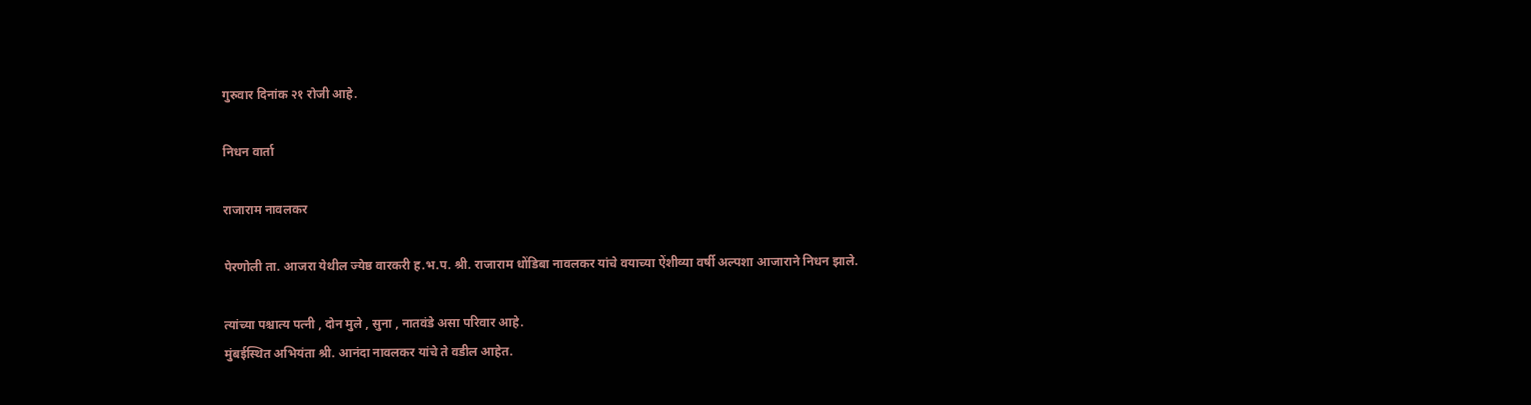गुरुवार दिनांक २१ रोजी आहे.

निधन वार्ता

राजाराम नावलकर

पेरणोली ता. आजरा येथील ज्येष्ठ वारकरी ह.भ.प. श्री. राजाराम धोंडिबा नावलकर यांचे वयाच्या ऐंशीव्या वर्षी अल्पशा आजाराने निधन झाले.

त्यांच्या पश्चात्य पत्नी , दोन मुले , सुना , नातवंडे असा परिवार आहे.
मुंबईस्थित अभियंता श्री. आनंदा नावलकर यांचे ते वडील आहेत.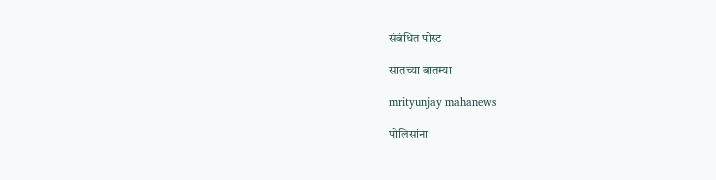संबंधित पोस्ट

सातच्या बातम्या

mrityunjay mahanews

पोलिसांना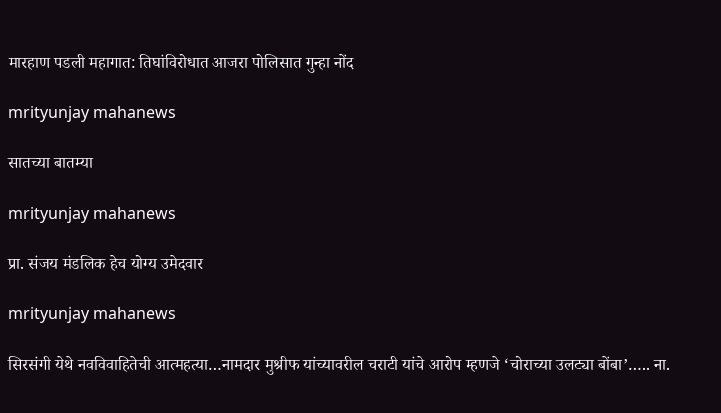मारहाण पडली महागात: तिघांविरोधात आजरा पोलिसात गुन्हा नोंद

mrityunjay mahanews

सातच्या बातम्या

mrityunjay mahanews

प्रा. संजय मंडलिक हेच योग्य उमेदवार

mrityunjay mahanews

सिरसंगी येथे नवविवाहितेची आत्महत्या…नामदार मुश्रीफ यांच्यावरील चराटी यांचे आरोप म्हणजे ‘चोराच्या उलट्या बोंबा’….. ना.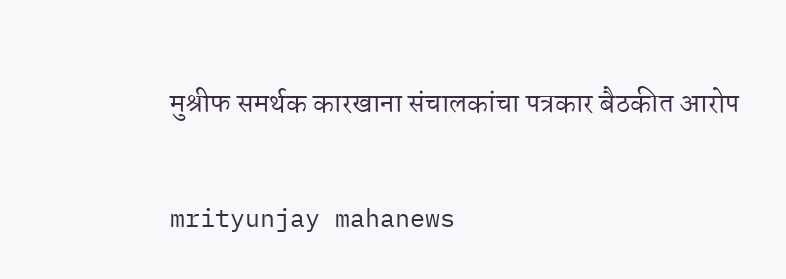मुश्रीफ समर्थक कारखाना संचालकांचा पत्रकार बैठकीत आरोप

mrityunjay mahanews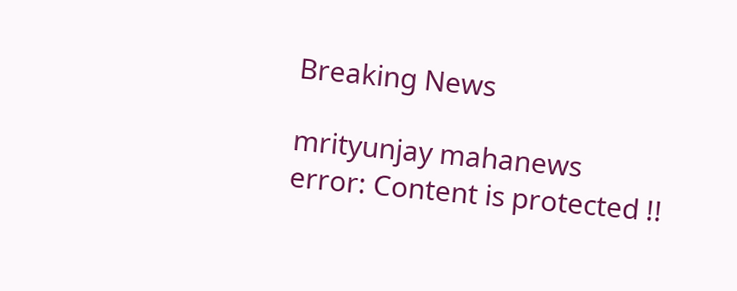Breaking News

mrityunjay mahanews
error: Content is protected !!